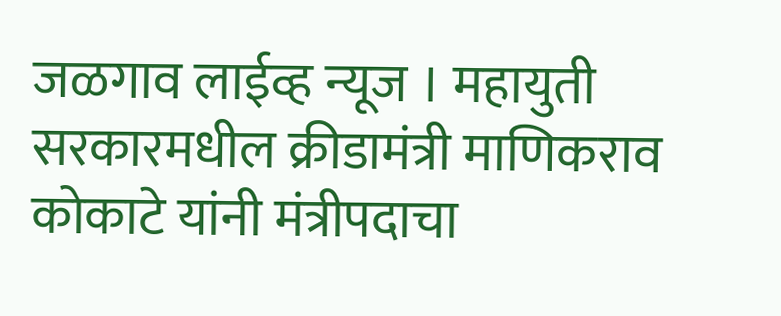जळगाव लाईव्ह न्यूज । महायुती सरकारमधील क्रीडामंत्री माणिकराव कोकाटे यांनी मंत्रीपदाचा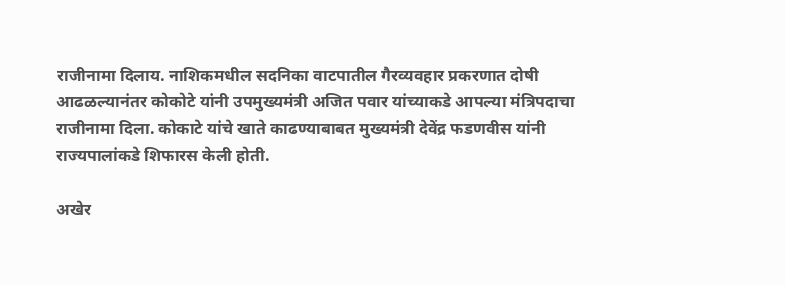राजीनामा दिलाय. नाशिकमधील सदनिका वाटपातील गैरव्यवहार प्रकरणात दोषी आढळल्यानंतर कोकोटे यांनी उपमुख्यमंत्री अजित पवार यांच्याकडे आपल्या मंत्रिपदाचा राजीनामा दिला. कोकाटे यांचे खाते काढण्याबाबत मुख्यमंत्री देवेंद्र फडणवीस यांनी राज्यपालांकडे शिफारस केली होती.

अखेर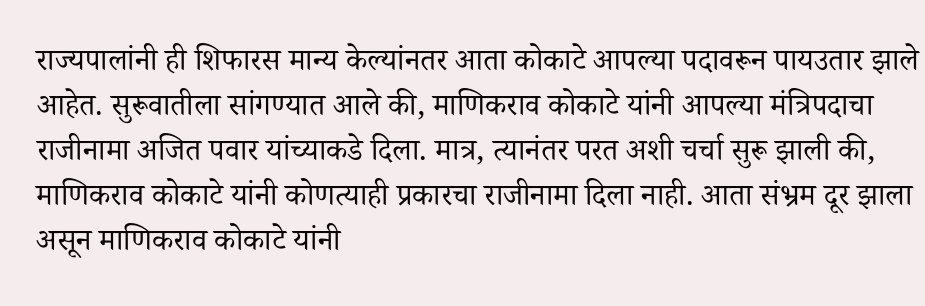राज्यपालांनी ही शिफारस मान्य केल्यांनतर आता कोकाटे आपल्या पदावरून पायउतार झाले आहेत. सुरूवातीला सांगण्यात आले की, माणिकराव कोकाटे यांनी आपल्या मंत्रिपदाचा राजीनामा अजित पवार यांच्याकडे दिला. मात्र, त्यानंतर परत अशी चर्चा सुरू झाली की, माणिकराव कोकाटे यांनी कोणत्याही प्रकारचा राजीनामा दिला नाही. आता संभ्रम दूर झाला असून माणिकराव कोकाटे यांनी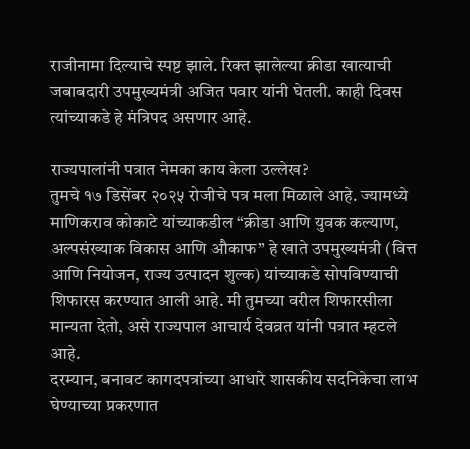राजीनामा दिल्याचे स्पष्ट झाले. रिक्त झालेल्या क्रीडा खात्याची जबाबदारी उपमुख्यमंत्री अजित पवार यांनी घेतली. काही दिवस त्यांच्याकडे हे मंत्रिपद असणार आहे.

राज्यपालांनी पत्रात नेमका काय केला उल्लेख?
तुमचे १७ डिसेंबर २०२५ रोजीचे पत्र मला मिळाले आहे. ज्यामध्ये माणिकराव कोकाटे यांच्याकडील “क्रीडा आणि युवक कल्याण, अल्पसंख्याक विकास आणि औकाफ” हे खाते उपमुख्यमंत्री (वित्त आणि नियोजन, राज्य उत्पादन शुल्क) यांच्याकडे सोपविण्याची शिफारस करण्यात आली आहे. मी तुमच्या वरील शिफारसीला मान्यता देतो, असे राज्यपाल आचार्य देवव्रत यांनी पत्रात म्हटले आहे.
दरम्यान, बनावट कागदपत्रांच्या आधारे शासकीय सदनिकेचा लाभ घेण्याच्या प्रकरणात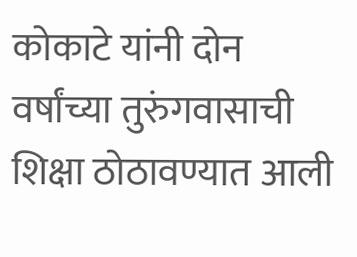कोकाटे यांनी दोन वर्षांच्या तुरुंगवासाची शिक्षा ठोठावण्यात आली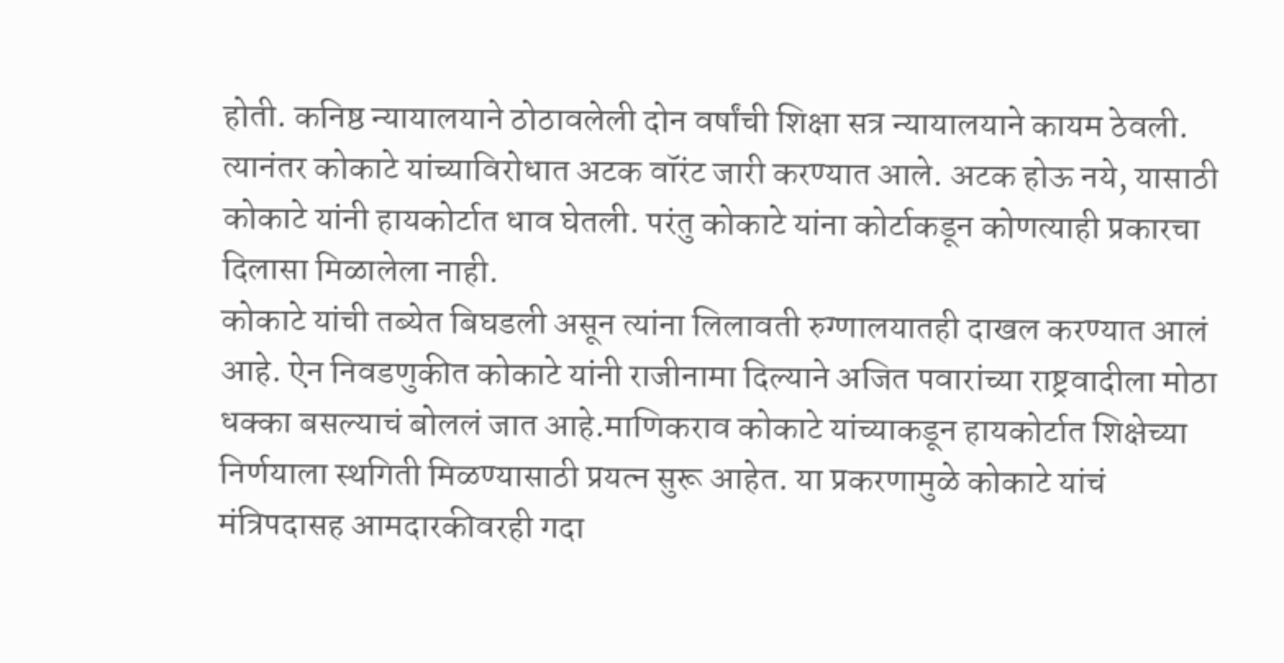होती. कनिष्ठ न्यायालयाने ठोठावलेली दोन वर्षांची शिक्षा सत्र न्यायालयाने कायम ठेवली. त्यानंतर कोकाटे यांच्याविरोधात अटक वॉरंट जारी करण्यात आले. अटक होऊ नये, यासाठी कोकाटे यांनी हायकोर्टात धाव घेतली. परंतु कोकाटे यांना कोर्टाकडून कोणत्याही प्रकारचा दिलासा मिळालेला नाही.
कोकाटे यांची तब्येत बिघडली असून त्यांना लिलावती रुग्णालयातही दाखल करण्यात आलं आहे. ऐन निवडणुकीत कोकाटे यांनी राजीनामा दिल्याने अजित पवारांच्या राष्ट्रवादीला मोठा धक्का बसल्याचं बोललं जात आहे.माणिकराव कोकाटे यांच्याकडून हायकोर्टात शिक्षेच्या निर्णयाला स्थगिती मिळण्यासाठी प्रयत्न सुरू आहेत. या प्रकरणामुळे कोकाटे यांचं मंत्रिपदासह आमदारकीवरही गदा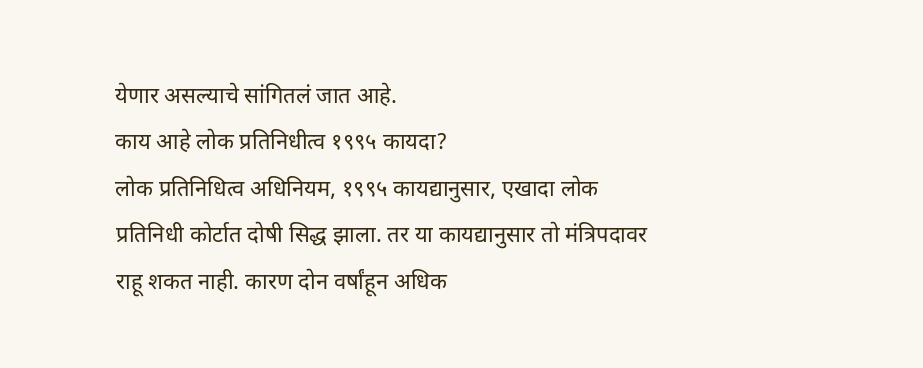येणार असल्याचे सांगितलं जात आहे.
काय आहे लोक प्रतिनिधीत्व १९९५ कायदा?
लोक प्रतिनिधित्व अधिनियम, १९९५ कायद्यानुसार, एखादा लोक प्रतिनिधी कोर्टात दोषी सिद्ध झाला. तर या कायद्यानुसार तो मंत्रिपदावर राहू शकत नाही. कारण दोन वर्षांहून अधिक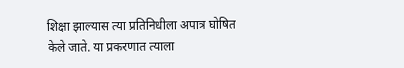शिक्षा झाल्यास त्या प्रतिनिधीला अपात्र घोषित केले जाते. या प्रकरणात त्याला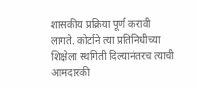शासकीय प्रक्रिया पूर्ण करावी लागते. कोर्टाने त्या प्रतिनिधीच्या शिक्षेला स्थगिती दिल्यानंतरच त्याची आमदारकी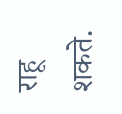राहू शकते.